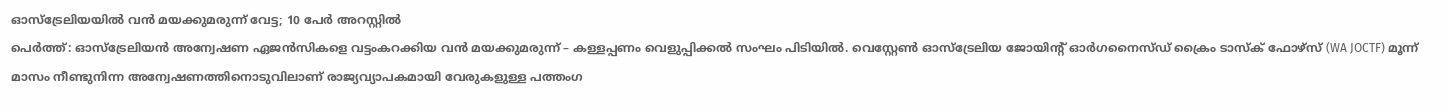ഓസ്ട്രേലിയയിൽ വൻ മയക്കുമരുന്ന് വേട്ട; 10 പേർ അറസ്റ്റിൽ
പെർത്ത്: ഓസ്ട്രേലിയൻ അന്വേഷണ ഏജൻസികളെ വട്ടംകറക്കിയ വൻ മയക്കുമരുന്ന് – കള്ളപ്പണം വെളുപ്പിക്കൽ സംഘം പിടിയിൽ. വെസ്റ്റേൺ ഓസ്ട്രേലിയ ജോയിന്റ് ഓർഗനൈസ്ഡ് ക്രൈം ടാസ്ക് ഫോഴ്സ് (WA JOCTF) മൂന്ന് മാസം നീണ്ടുനിന്ന അന്വേഷണത്തിനൊടുവിലാണ് രാജ്യവ്യാപകമായി വേരുകളുള്ള പത്തംഗ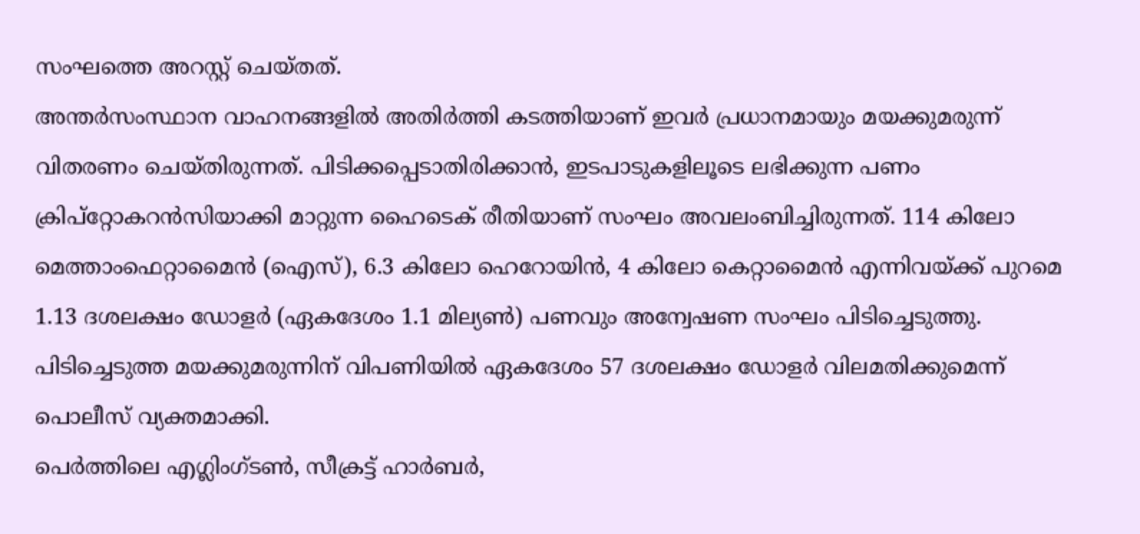സംഘത്തെ അറസ്റ്റ് ചെയ്തത്.
അന്തർസംസ്ഥാന വാഹനങ്ങളിൽ അതിർത്തി കടത്തിയാണ് ഇവർ പ്രധാനമായും മയക്കുമരുന്ന് വിതരണം ചെയ്തിരുന്നത്. പിടിക്കപ്പെടാതിരിക്കാൻ, ഇടപാടുകളിലൂടെ ലഭിക്കുന്ന പണം ക്രിപ്റ്റോകറൻസിയാക്കി മാറ്റുന്ന ഹൈടെക് രീതിയാണ് സംഘം അവലംബിച്ചിരുന്നത്. 114 കിലോ മെത്താംഫെറ്റാമൈൻ (ഐസ്), 6.3 കിലോ ഹെറോയിൻ, 4 കിലോ കെറ്റാമൈൻ എന്നിവയ്ക്ക് പുറമെ 1.13 ദശലക്ഷം ഡോളർ (ഏകദേശം 1.1 മില്യൺ) പണവും അന്വേഷണ സംഘം പിടിച്ചെടുത്തു. പിടിച്ചെടുത്ത മയക്കുമരുന്നിന് വിപണിയിൽ ഏകദേശം 57 ദശലക്ഷം ഡോളർ വിലമതിക്കുമെന്ന് പൊലീസ് വ്യക്തമാക്കി.
പെർത്തിലെ എഗ്ലിംഗ്ടൺ, സീക്രട്ട് ഹാർബർ,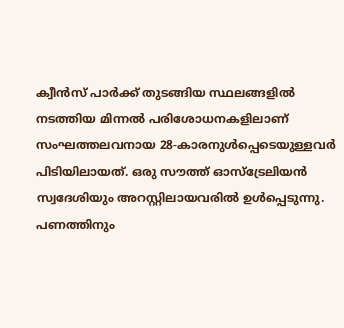ക്വീൻസ് പാർക്ക് തുടങ്ങിയ സ്ഥലങ്ങളിൽ നടത്തിയ മിന്നൽ പരിശോധനകളിലാണ് സംഘത്തലവനായ 28-കാരനുൾപ്പെടെയുള്ളവർ പിടിയിലായത്. ഒരു സൗത്ത് ഓസ്ട്രേലിയൻ സ്വദേശിയും അറസ്റ്റിലായവരിൽ ഉൾപ്പെടുന്നു. പണത്തിനും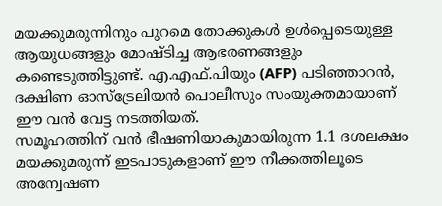മയക്കുമരുന്നിനും പുറമെ തോക്കുകൾ ഉൾപ്പെടെയുള്ള ആയുധങ്ങളും മോഷ്ടിച്ച ആഭരണങ്ങളും കണ്ടെടുത്തിട്ടുണ്ട്. എ.എഫ്.പിയും (AFP) പടിഞ്ഞാറൻ, ദക്ഷിണ ഓസ്ട്രേലിയൻ പൊലീസും സംയുക്തമായാണ് ഈ വൻ വേട്ട നടത്തിയത്.
സമൂഹത്തിന് വൻ ഭീഷണിയാകുമായിരുന്ന 1.1 ദശലക്ഷം മയക്കുമരുന്ന് ഇടപാടുകളാണ് ഈ നീക്കത്തിലൂടെ അന്വേഷണ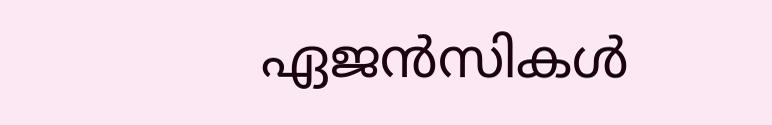ഏജൻസികൾ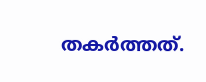തകർത്തത്.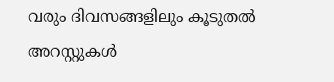വരും ദിവസങ്ങളിലും കൂടുതൽ അറസ്റ്റുകൾ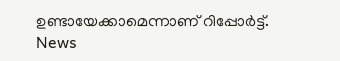ഉണ്ടായേക്കാമെന്നാണ് റിപ്പോർട്ട്.
News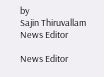by
Sajin Thiruvallam
News Editor

News Editor